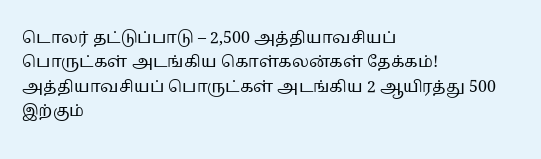டொலர் தட்டுப்பாடு – 2,500 அத்தியாவசியப் பொருட்கள் அடங்கிய கொள்கலன்கள் தேக்கம்!
அத்தியாவசியப் பொருட்கள் அடங்கிய 2 ஆயிரத்து 500 இற்கும்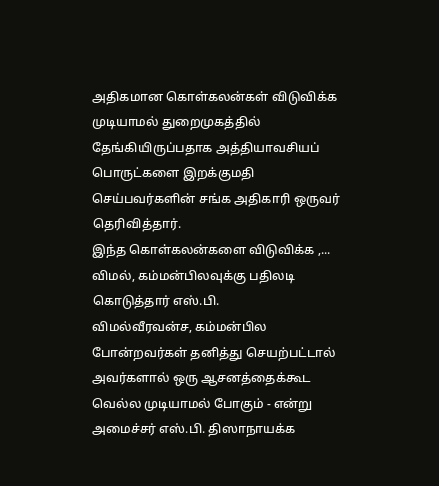அதிகமான கொள்கலன்கள் விடுவிக்க முடியாமல் துறைமுகத்தில் தேங்கியிருப்பதாக அத்தியாவசியப் பொருட்களை இறக்குமதி செய்பவர்களின் சங்க அதிகாரி ஒருவர் தெரிவித்தார்.
இந்த கொள்கலன்களை விடுவிக்க ,...
விமல், கம்மன்பிலவுக்கு பதிலடி கொடுத்தார் எஸ்.பி.
விமல்வீரவன்ச, கம்மன்பில போன்றவர்கள் தனித்து செயற்பட்டால் அவர்களால் ஒரு ஆசனத்தைக்கூட வெல்ல முடியாமல் போகும் - என்று அமைச்சர் எஸ்.பி. திஸாநாயக்க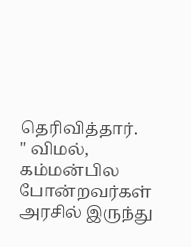தெரிவித்தார்.
" விமல், கம்மன்பில போன்றவர்கள் அரசில் இருந்து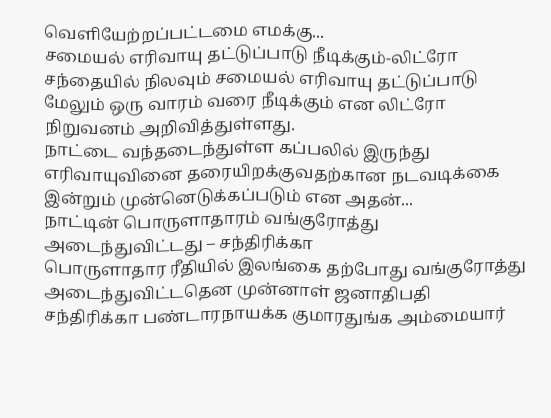வெளியேற்றப்பட்டமை எமக்கு...
சமையல் எரிவாயு தட்டுப்பாடு நீடிக்கும்-லிட்ரோ
சந்தையில் நிலவும் சமையல் எரிவாயு தட்டுப்பாடு மேலும் ஒரு வாரம் வரை நீடிக்கும் என லிட்ரோ நிறுவனம் அறிவித்துள்ளது.
நாட்டை வந்தடைந்துள்ள கப்பலில் இருந்து எரிவாயுவினை தரையிறக்குவதற்கான நடவடிக்கை இன்றும் முன்னெடுக்கப்படும் என அதன்...
நாட்டின் பொருளாதாரம் வங்குரோத்து அடைந்துவிட்டது – சந்திரிக்கா
பொருளாதார ரீதியில் இலங்கை தற்போது வங்குரோத்து அடைந்துவிட்டதென முன்னாள் ஜனாதிபதி சந்திரிக்கா பண்டாரநாயக்க குமாரதுங்க அம்மையார்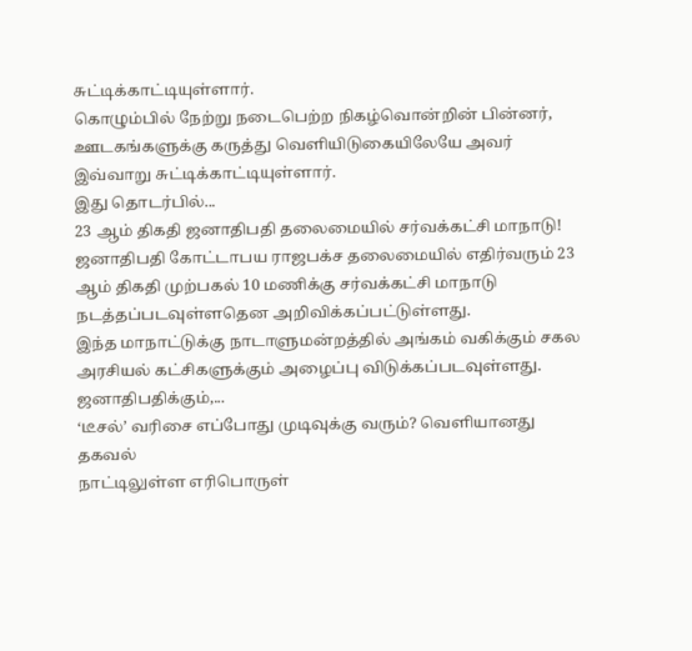சுட்டிக்காட்டியுள்ளார்.
கொழும்பில் நேற்று நடைபெற்ற நிகழ்வொன்றின் பின்னர், ஊடகங்களுக்கு கருத்து வெளியிடுகையிலேயே அவர் இவ்வாறு சுட்டிக்காட்டியுள்ளார்.
இது தொடர்பில்...
23 ஆம் திகதி ஜனாதிபதி தலைமையில் சர்வக்கட்சி மாநாடு!
ஜனாதிபதி கோட்டாபய ராஜபக்ச தலைமையில் எதிர்வரும் 23 ஆம் திகதி முற்பகல் 10 மணிக்கு சர்வக்கட்சி மாநாடு நடத்தப்படவுள்ளதென அறிவிக்கப்பட்டுள்ளது.
இந்த மாநாட்டுக்கு நாடாளுமன்றத்தில் அங்கம் வகிக்கும் சகல அரசியல் கட்சிகளுக்கும் அழைப்பு விடுக்கப்படவுள்ளது.
ஜனாதிபதிக்கும்,...
‘டீசல்’ வரிசை எப்போது முடிவுக்கு வரும்? வெளியானது தகவல்
நாட்டிலுள்ள எரிபொருள்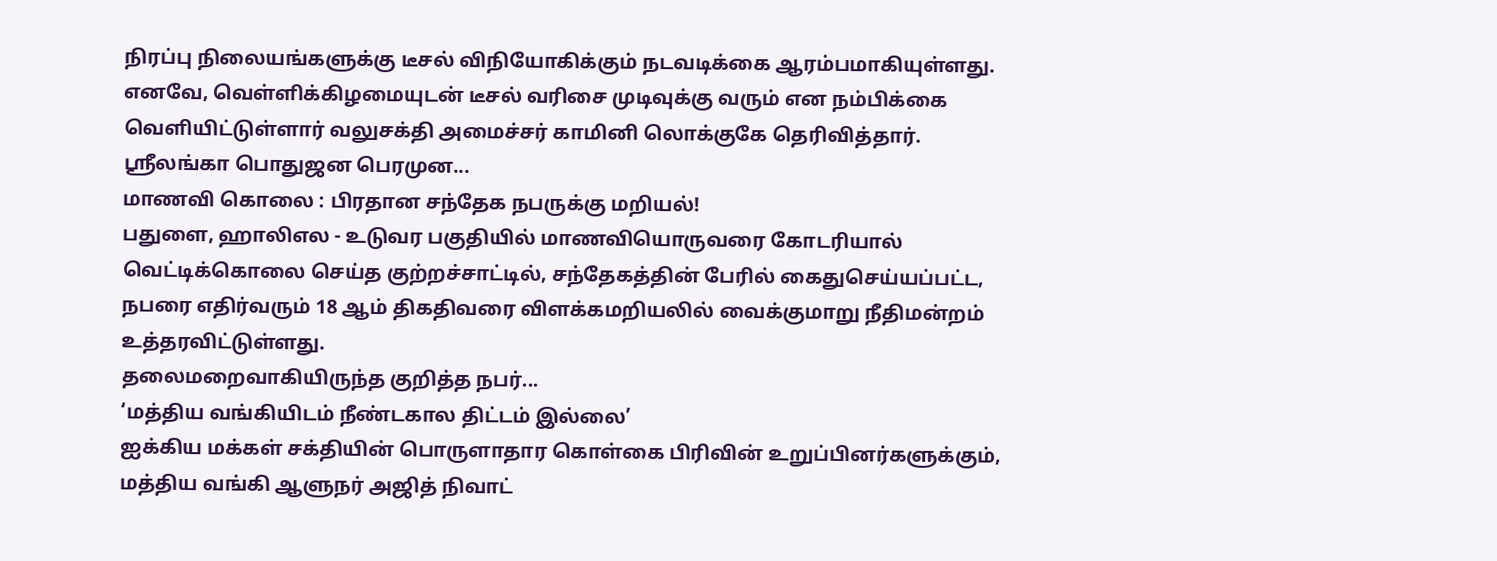நிரப்பு நிலையங்களுக்கு டீசல் விநியோகிக்கும் நடவடிக்கை ஆரம்பமாகியுள்ளது. எனவே, வெள்ளிக்கிழமையுடன் டீசல் வரிசை முடிவுக்கு வரும் என நம்பிக்கை வெளியிட்டுள்ளார் வலுசக்தி அமைச்சர் காமினி லொக்குகே தெரிவித்தார்.
ஶ்ரீலங்கா பொதுஜன பெரமுன...
மாணவி கொலை : பிரதான சந்தேக நபருக்கு மறியல்!
பதுளை, ஹாலிஎல - உடுவர பகுதியில் மாணவியொருவரை கோடரியால் வெட்டிக்கொலை செய்த குற்றச்சாட்டில், சந்தேகத்தின் பேரில் கைதுசெய்யப்பட்ட, நபரை எதிர்வரும் 18 ஆம் திகதிவரை விளக்கமறியலில் வைக்குமாறு நீதிமன்றம் உத்தரவிட்டுள்ளது.
தலைமறைவாகியிருந்த குறித்த நபர்...
‘மத்திய வங்கியிடம் நீண்டகால திட்டம் இல்லை’
ஐக்கிய மக்கள் சக்தியின் பொருளாதார கொள்கை பிரிவின் உறுப்பினர்களுக்கும், மத்திய வங்கி ஆளுநர் அஜித் நிவாட்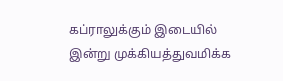கப்ராலுக்கும் இடையில் இன்று முக்கியத்துவமிக்க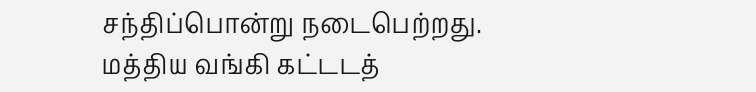சந்திப்பொன்று நடைபெற்றது.
மத்திய வங்கி கட்டடத்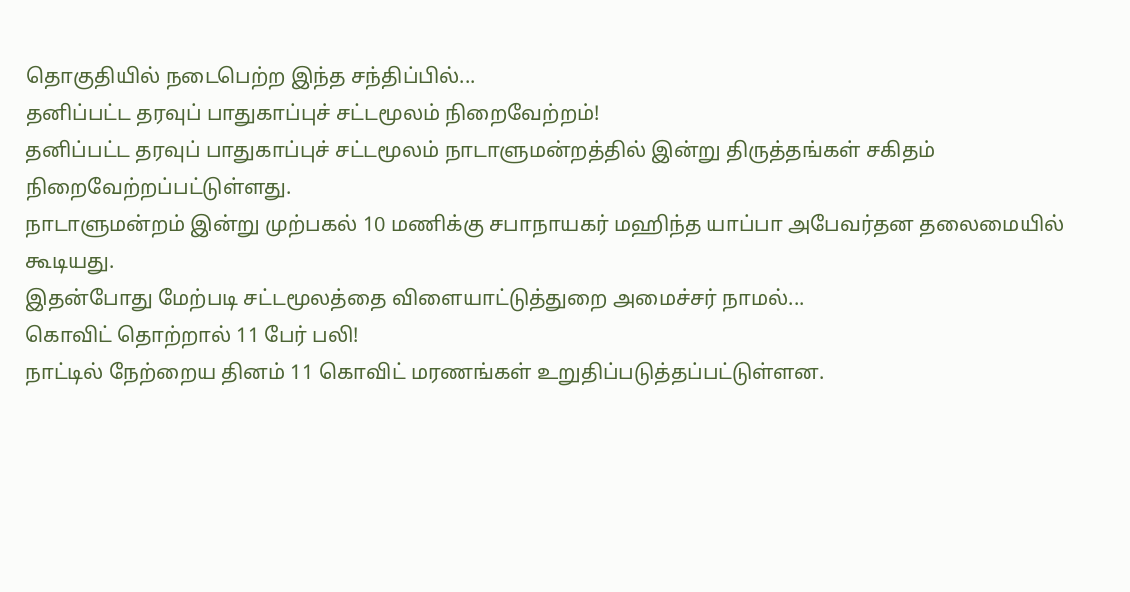தொகுதியில் நடைபெற்ற இந்த சந்திப்பில்...
தனிப்பட்ட தரவுப் பாதுகாப்புச் சட்டமூலம் நிறைவேற்றம்!
தனிப்பட்ட தரவுப் பாதுகாப்புச் சட்டமூலம் நாடாளுமன்றத்தில் இன்று திருத்தங்கள் சகிதம் நிறைவேற்றப்பட்டுள்ளது.
நாடாளுமன்றம் இன்று முற்பகல் 10 மணிக்கு சபாநாயகர் மஹிந்த யாப்பா அபேவர்தன தலைமையில் கூடியது.
இதன்போது மேற்படி சட்டமூலத்தை விளையாட்டுத்துறை அமைச்சர் நாமல்...
கொவிட் தொற்றால் 11 பேர் பலி!
நாட்டில் நேற்றைய தினம் 11 கொவிட் மரணங்கள் உறுதிப்படுத்தப்பட்டுள்ளன.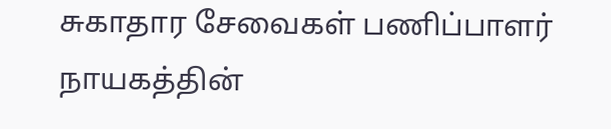சுகாதார சேவைகள் பணிப்பாளர் நாயகத்தின்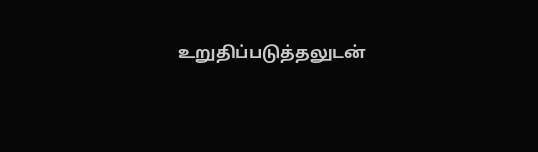உறுதிப்படுத்தலுடன்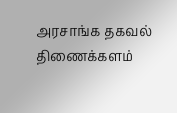அரசாங்க தகவல் திணைக்களம்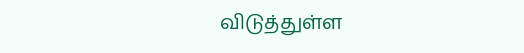விடுத்துள்ள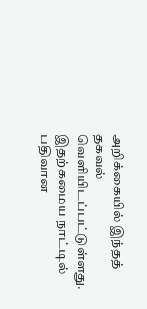அறிக்கையில் இந்தத் தகவல் வெளியிடப்பட்டுள்ளது.
இதற்கமைய நாட்டில் பதிவான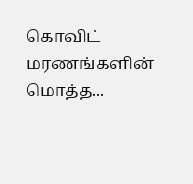கொவிட் மரணங்களின் மொத்த...